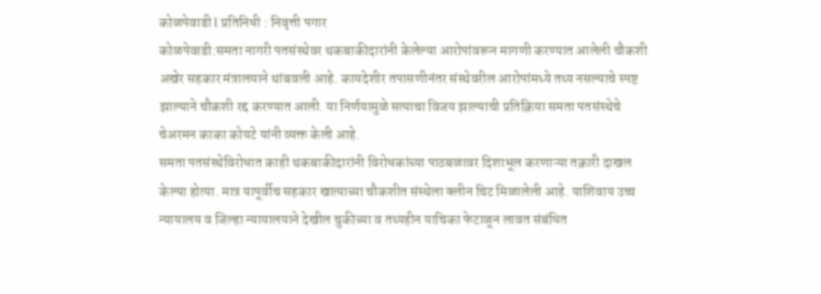कोळपेवाडी l प्रतिनिधी : निवृत्ती पगार
कोळपेवाडी:समता नागरी पतसंस्थेवर थकबाकीदारांनी केलेल्या आरोपांवरून मागणी करण्यात आलेली चौकशी अखेर सहकार मंत्रालयाने थांबवली आहे. कायदेशीर तपासणीनंतर संस्थेवरील आरोपांमध्ये तथ्य नसल्याचे स्पष्ट झाल्याने चौकशी रद्द करण्यात आली. या निर्णयामुळे सत्याचा विजय झाल्याची प्रतिक्रिया समता पतसंस्थेचे चेअरमन काका कोयटे यांनी व्यक्त केली आहे.
समता पतसंस्थेविरोधात काही थकबाकीदारांनी विरोधकांच्या पाठबळावर दिशाभूल करणाऱ्या तक्रारी दाखल केल्या होत्या. मात्र यापूर्वीच सहकार खात्याच्या चौकशीत संस्थेला क्लीन चिट मिळालेली आहे. याशिवाय उच्च न्यायालय व जिल्हा न्यायालयाने देखील चुकीच्या व तथ्यहीन याचिका फेटाळून लावत संबंधित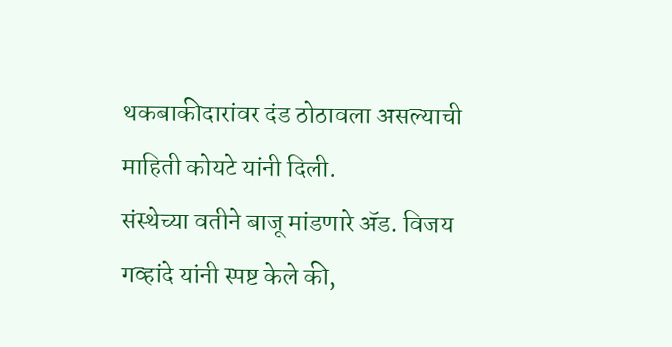थकबाकीदारांवर दंड ठोठावला असल्याची माहिती कोयटे यांनी दिली.
संस्थेच्या वतीने बाजू मांडणारे ॲड. विजय गव्हांदे यांनी स्पष्ट केले की,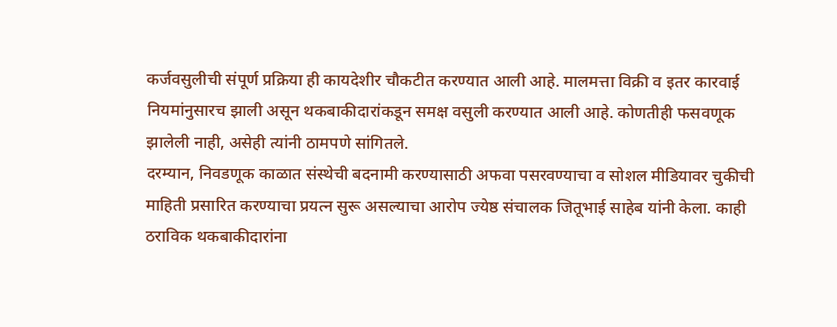कर्जवसुलीची संपूर्ण प्रक्रिया ही कायदेशीर चौकटीत करण्यात आली आहे. मालमत्ता विक्री व इतर कारवाई नियमांनुसारच झाली असून थकबाकीदारांकडून समक्ष वसुली करण्यात आली आहे. कोणतीही फसवणूक झालेली नाही, असेही त्यांनी ठामपणे सांगितले.
दरम्यान, निवडणूक काळात संस्थेची बदनामी करण्यासाठी अफवा पसरवण्याचा व सोशल मीडियावर चुकीची माहिती प्रसारित करण्याचा प्रयत्न सुरू असल्याचा आरोप ज्येष्ठ संचालक जितूभाई साहेब यांनी केला. काही ठराविक थकबाकीदारांना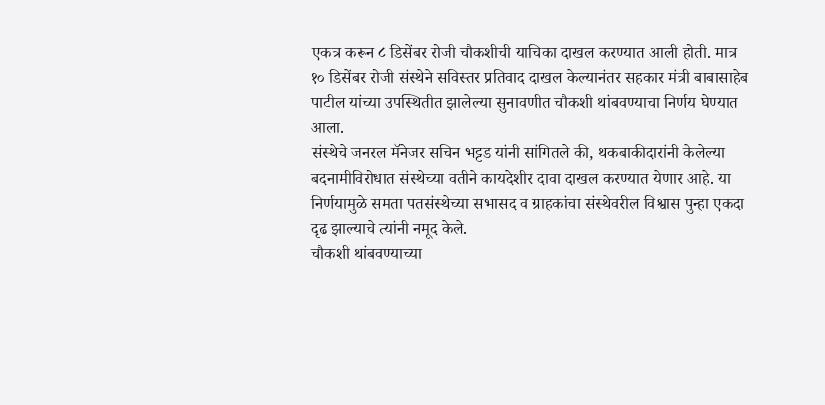एकत्र करून ८ डिसेंबर रोजी चौकशीची याचिका दाखल करण्यात आली होती. मात्र १० डिसेंबर रोजी संस्थेने सविस्तर प्रतिवाद दाखल केल्यानंतर सहकार मंत्री बाबासाहेब पाटील यांच्या उपस्थितीत झालेल्या सुनावणीत चौकशी थांबवण्याचा निर्णय घेण्यात आला.
संस्थेचे जनरल मॅनेजर सचिन भट्टड यांनी सांगितले की, थकबाकीदारांनी केलेल्या बदनामीविरोधात संस्थेच्या वतीने कायदेशीर दावा दाखल करण्यात येणार आहे. या निर्णयामुळे समता पतसंस्थेच्या सभासद व ग्राहकांचा संस्थेवरील विश्वास पुन्हा एकदा दृढ झाल्याचे त्यांनी नमूद केले.
चौकशी थांबवण्याच्या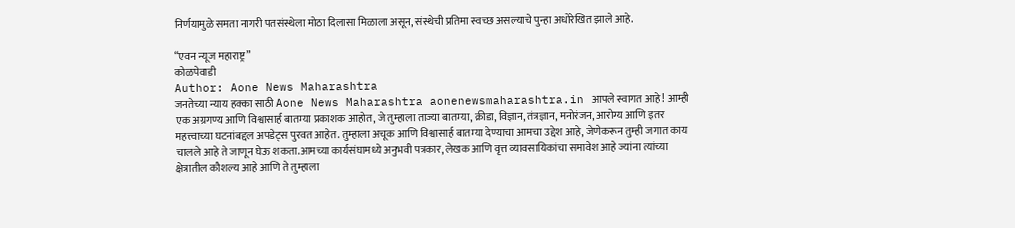निर्णयामुळे समता नागरी पतसंस्थेला मोठा दिलासा मिळाला असून, संस्थेची प्रतिमा स्वच्छ असल्याचे पुन्हा अधोरेखित झाले आहे.

“एवन न्यूज महाराष्ट्र”
कोळपेवाडी
Author: Aone News Maharashtra
जनतेच्या न्याय हक्का साठी Aone News Maharashtra aonenewsmaharashtra.in आपले स्वागत आहे! आम्ही एक अग्रगण्य आणि विश्वासार्ह बातम्या प्रकाशक आहोत, जे तुम्हाला ताज्या बातम्या, क्रीडा, विज्ञान, तंत्रज्ञान, मनोरंजन, आरोग्य आणि इतर महत्त्वाच्या घटनांबद्दल अपडेट्स पुरवत आहेत. तुम्हाला अचूक आणि विश्वासार्ह बातम्या देण्याचा आमचा उद्देश आहे, जेणेकरून तुम्ही जगात काय चालले आहे ते जाणून घेऊ शकता.आमच्या कार्यसंघामध्ये अनुभवी पत्रकार, लेखक आणि वृत्त व्यावसायिकांचा समावेश आहे ज्यांना त्यांच्या क्षेत्रातील कौशल्य आहे आणि ते तुम्हाला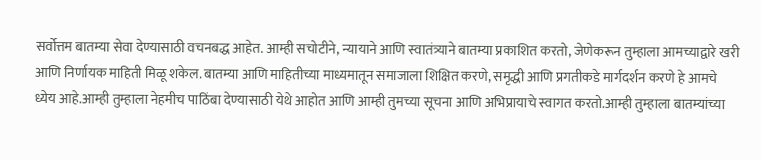सर्वोत्तम बातम्या सेवा देण्यासाठी वचनबद्ध आहेत. आम्ही सचोटीने, न्यायाने आणि स्वातंत्र्याने बातम्या प्रकाशित करतो, जेणेकरून तुम्हाला आमच्याद्वारे खरी आणि निर्णायक माहिती मिळू शकेल. बातम्या आणि माहितीच्या माध्यमातून समाजाला शिक्षित करणे, समृद्धी आणि प्रगतीकडे मार्गदर्शन करणे हे आमचे ध्येय आहे.आम्ही तुम्हाला नेहमीच पाठिंबा देण्यासाठी येथे आहोत आणि आम्ही तुमच्या सूचना आणि अभिप्रायाचे स्वागत करतो.आम्ही तुम्हाला बातम्यांच्या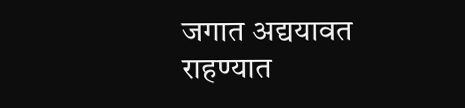जगात अद्ययावत राहण्यात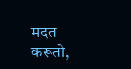मदत करूतो,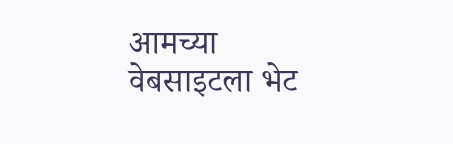आमच्या वेबसाइटला भेट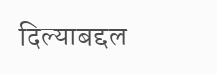दिल्याबद्दल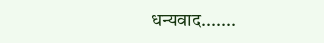धन्यवाद.......